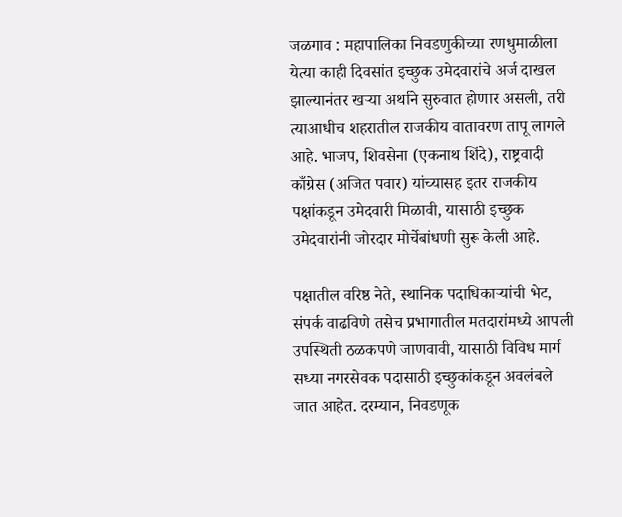जळगाव : महापालिका निवडणुकीच्या रणधुमाळीला येत्या काही दिवसांत इच्छुक उमेदवारांचे अर्ज दाखल झाल्यानंतर खऱ्या अर्थाने सुरुवात होणार असली, तरी त्याआधीच शहरातील राजकीय वातावरण तापू लागले आहे. भाजप, शिवसेना (एकनाथ शिंदे), राष्ट्रवादी काँग्रेस (अजित पवार) यांच्यासह इतर राजकीय पक्षांकडून उमेदवारी मिळावी, यासाठी इच्छुक उमेदवारांनी जोरदार मोर्चेबांधणी सुरू केली आहे.

पक्षातील वरिष्ठ नेते, स्थानिक पदाधिकाऱ्यांची भेट, संपर्क वाढविणे तसेच प्रभागातील मतदारांमध्ये आपली उपस्थिती ठळकपणे जाणवावी, यासाठी विविध मार्ग सध्या नगरसेवक पदासाठी इच्छुकांकडून अवलंबले जात आहेत. दरम्यान, निवडणूक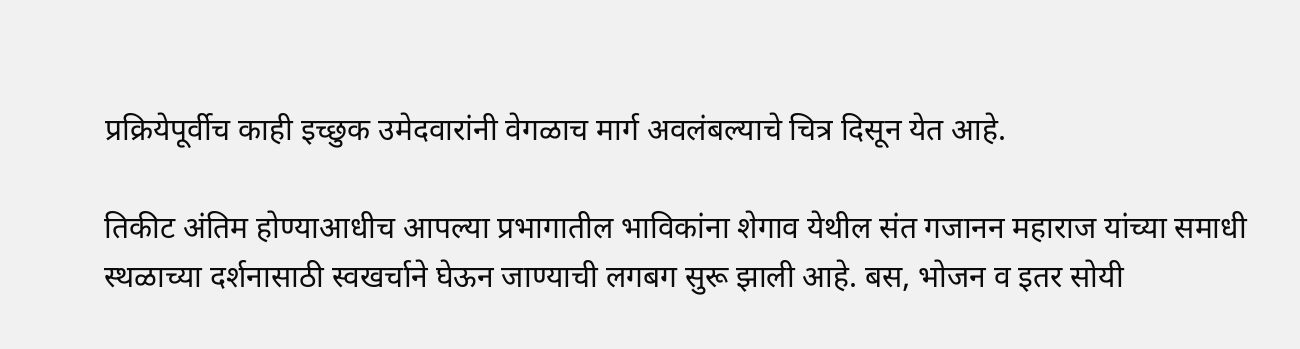प्रक्रियेपूर्वीच काही इच्छुक उमेदवारांनी वेगळाच मार्ग अवलंबल्याचे चित्र दिसून येत आहे.

तिकीट अंतिम होण्याआधीच आपल्या प्रभागातील भाविकांना शेगाव येथील संत गजानन महाराज यांच्या समाधी स्थळाच्या दर्शनासाठी स्वखर्चाने घेऊन जाण्याची लगबग सुरू झाली आहे. बस, भोजन व इतर सोयी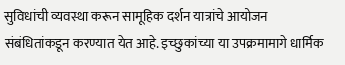सुविधांची व्यवस्था करून सामूहिक दर्शन यात्रांचे आयोजन संबंधितांकडून करण्यात येत आहे. इच्छुकांच्या या उपक्रमामागे धार्मिक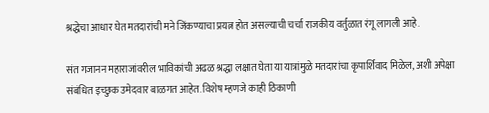श्रद्धेचा आधार घेत मतदारांची मने जिंकण्याचा प्रयत्न होत असल्याची चर्चा राजकीय वर्तुळात रंगू लागली आहे.

संत गजानन महाराजांवरील भाविकांची अढळ श्रद्धा लक्षात घेता या यात्रांमुळे मतदारांचा कृपार्शिवाद मिळेल, अशी अपेक्षा संबंधित इच्छुक उमेदवार बाळगत आहेत. विशेष म्हणजे काही ठिकाणी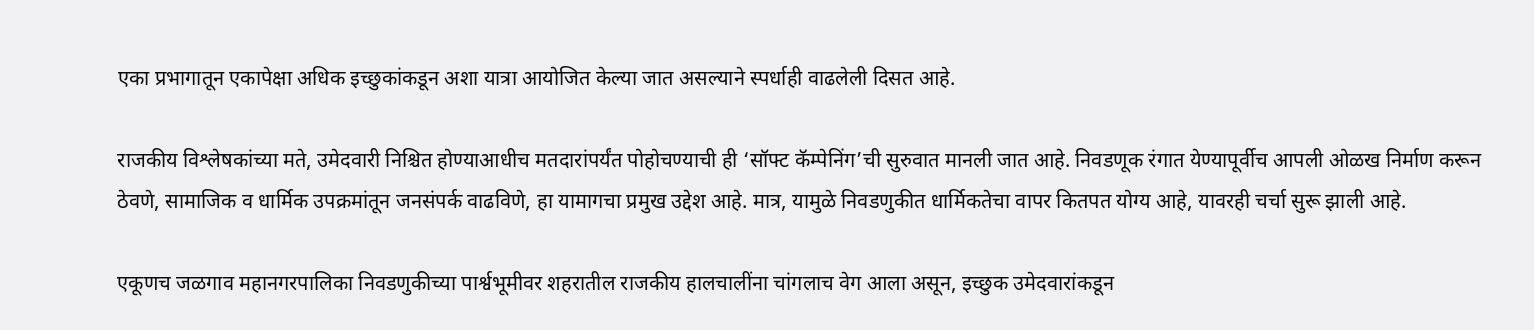एका प्रभागातून एकापेक्षा अधिक इच्छुकांकडून अशा यात्रा आयोजित केल्या जात असल्याने स्पर्धाही वाढलेली दिसत आहे.

राजकीय विश्लेषकांच्या मते, उमेदवारी निश्चित होण्याआधीच मतदारांपर्यंत पोहोचण्याची ही ‘सॉफ्ट कॅम्पेनिंग’ची सुरुवात मानली जात आहे. निवडणूक रंगात येण्यापूर्वीच आपली ओळख निर्माण करून ठेवणे, सामाजिक व धार्मिक उपक्रमांतून जनसंपर्क वाढविणे, हा यामागचा प्रमुख उद्देश आहे. मात्र, यामुळे निवडणुकीत धार्मिकतेचा वापर कितपत योग्य आहे, यावरही चर्चा सुरू झाली आहे.

एकूणच जळगाव महानगरपालिका निवडणुकीच्या पार्श्वभूमीवर शहरातील राजकीय हालचालींना चांगलाच वेग आला असून, इच्छुक उमेदवारांकडून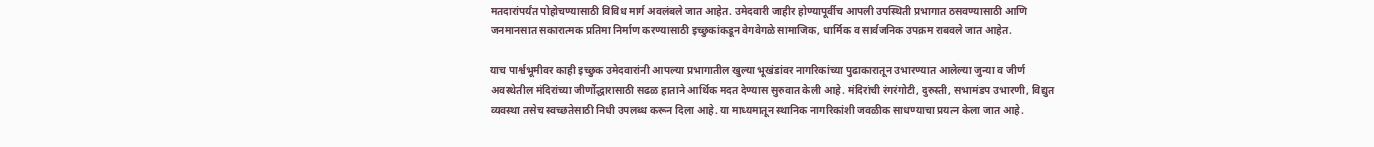मतदारांपर्यंत पोहोचण्यासाठी विविध मार्ग अवलंबले जात आहेत. उमेदवारी जाहीर होण्यापूर्वीच आपली उपस्थिती प्रभागात ठसवण्यासाठी आणि जनमानसात सकारात्मक प्रतिमा निर्माण करण्यासाठी इच्छुकांकडून वेगवेगळे सामाजिक, धार्मिक व सार्वजनिक उपक्रम राबवले जात आहेत.

याच पार्श्वभूमीवर काही इच्छुक उमेदवारांनी आपल्या प्रभागातील खुल्या भूखंडांवर नागरिकांच्या पुढाकारातून उभारण्यात आलेल्या जुन्या व जीर्ण अवस्थेतील मंदिरांच्या जीर्णोद्धारासाठी सढळ हाताने आर्थिक मदत देण्यास सुरुवात केली आहे. मंदिरांची रंगरंगोटी, दुरुस्ती, सभामंडप उभारणी, विद्युत व्यवस्था तसेच स्वच्छतेसाठी निधी उपलब्ध करून दिला आहे. या माध्यमातून स्थानिक नागरिकांशी जवळीक साधण्याचा प्रयत्न केला जात आहे.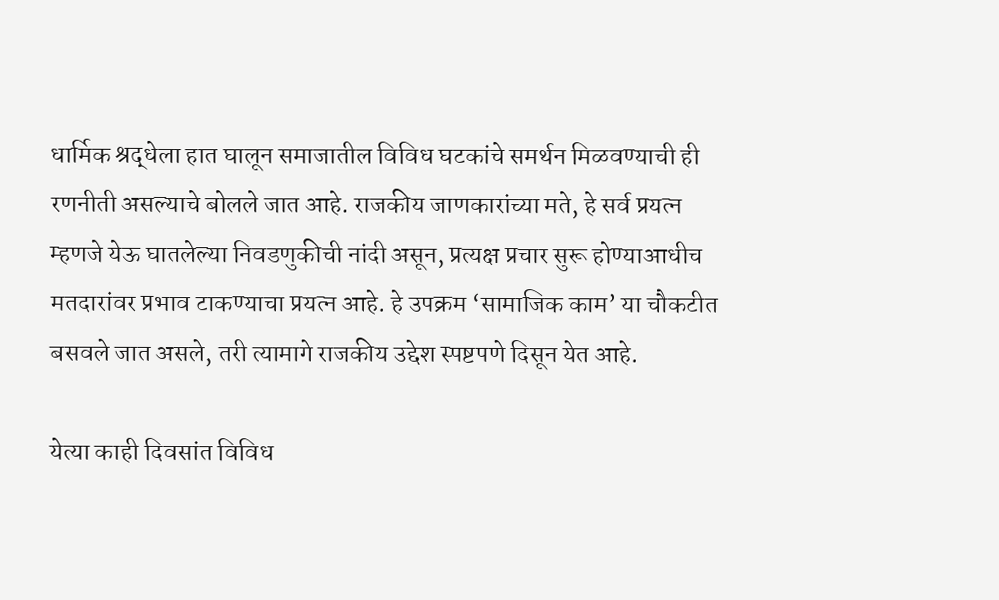धार्मिक श्रद्धेला हात घालून समाजातील विविध घटकांचे समर्थन मिळवण्याची ही रणनीती असल्याचे बोलले जात आहे. राजकीय जाणकारांच्या मते, हे सर्व प्रयत्न म्हणजे येऊ घातलेल्या निवडणुकीची नांदी असून, प्रत्यक्ष प्रचार सुरू होण्याआधीच मतदारांवर प्रभाव टाकण्याचा प्रयत्न आहे. हे उपक्रम ‘सामाजिक काम’ या चौकटीत बसवले जात असले, तरी त्यामागे राजकीय उद्देश स्पष्टपणे दिसून येत आहे.

येत्या काही दिवसांत विविध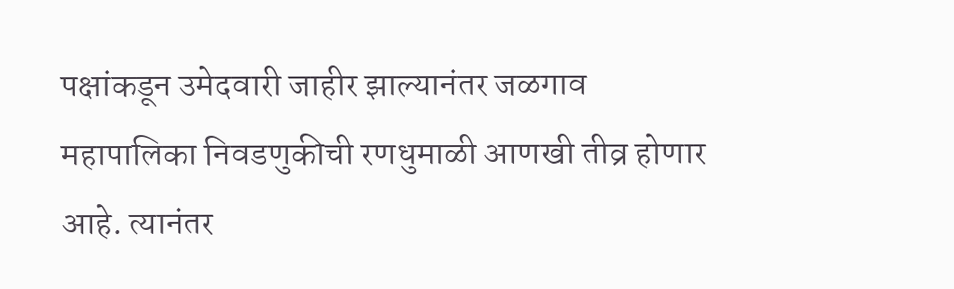पक्षांकडून उमेदवारी जाहीर झाल्यानंतर जळगाव महापालिका निवडणुकीची रणधुमाळी आणखी तीव्र होणार आहे. त्यानंतर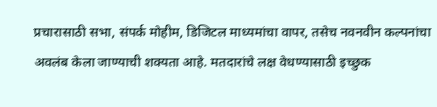प्रचारासाठी सभा, संपर्क मोहीम, डिजिटल माध्यमांचा वापर, तसेच नवनवीन कल्पनांचा अवलंब केला जाण्याची शक्यता आहे. मतदारांचे लक्ष वेधण्यासाठी इच्छुक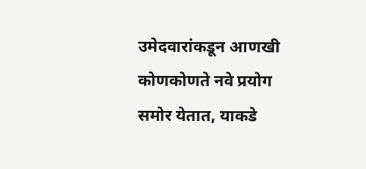उमेदवारांकडून आणखी कोणकोणते नवे प्रयोग समोर येतात, याकडे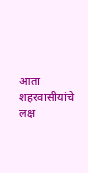आता शहरवासीयांचे लक्ष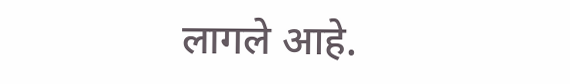लागले आहे.